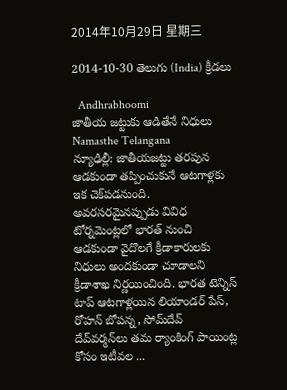2014年10月29日 星期三

2014-10-30 తెలుగు (India) క్రీడలు

  Andhrabhoomi
జాతీయ జట్టుకు ఆడితేనే నిధులు  Namasthe Telangana
న్యూఢిల్లీ: జాతీయజట్టు తరపున ఆడకుండా తప్పించుకునే ఆటగాళ్లకు ఇక చెక్‌పడనుంది. అవరసరమైనప్పుడు వివిధ టోర్నమెంట్లలో భారత్ నుంచి ఆడకుండా వైదొలగే క్రీడాకారులకు నిధులు అందకుండా చూడాలని క్రీడాశాఖ నిర్ణయించింది. భారత టెన్నిస్ టాప్ ఆటగాళ్లయిన లియాండర్ పేస్, రోహన్ బోపన్న, సోమ్‌దేవ్ దేవ్‌వర్మన్‌లు తమ ర్యాంకింగ్ పాయింట్ల కోసం ఇటీవల ...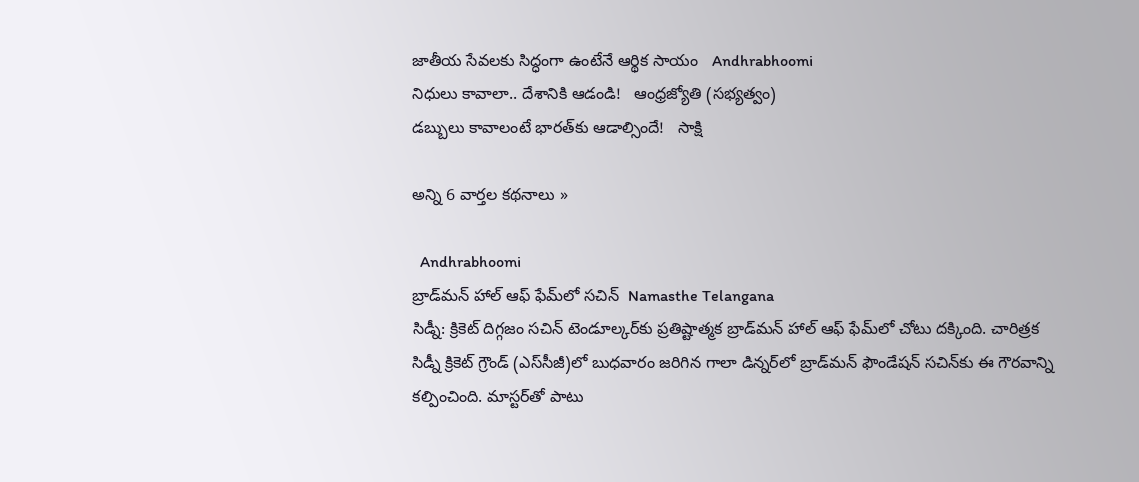జాతీయ సేవలకు సిద్ధంగా ఉంటేనే ఆర్థిక సాయం   Andhrabhoomi
నిధులు కావాలా.. దేశానికి ఆడండి!   ఆంధ్రజ్యోతి (సభ్యత్వం)
డబ్బులు కావాలంటే భారత్‌కు ఆడాల్సిందే!   సాక్షి

అన్ని 6 వార్తల కథనాలు »

  Andhrabhoomi
బ్రాడ్‌మన్ హాల్ ఆఫ్ ఫేమ్‌లో సచిన్  Namasthe Telangana
సిడ్నీ: క్రికెట్ దిగ్గజం సచిన్ టెండూల్కర్‌కు ప్రతిష్టాత్మక బ్రాడ్‌మన్ హాల్ ఆఫ్ ఫేమ్‌లో చోటు దక్కింది. చారిత్రక సిడ్నీ క్రికెట్ గ్రౌండ్ (ఎస్‌సీజీ)లో బుధవారం జరిగిన గాలా డిన్నర్‌లో బ్రాడ్‌మన్ ఫౌండేషన్ సచిన్‌కు ఈ గౌరవాన్ని కల్పించింది. మాస్టర్‌తో పాటు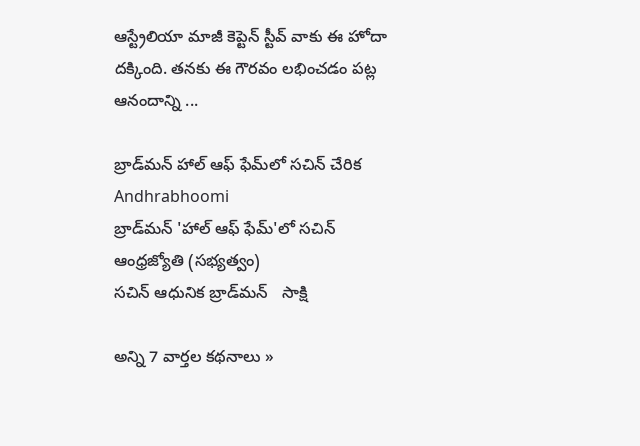ఆస్ట్రేలియా మాజీ కెప్టెన్ స్టీవ్ వాకు ఈ హోదా దక్కింది. తనకు ఈ గౌరవం లభించడం పట్ల ఆనందాన్ని ...

బ్రాడ్‌మన్ హాల్ ఆఫ్ ఫేమ్‌లో సచిన్ చేరిక   Andhrabhoomi
బ్రాడ్‌మన్‌ 'హాల్‌ ఆఫ్‌ ఫేమ్‌'లో సచిన్‌   ఆంధ్రజ్యోతి (సభ్యత్వం)
సచిన్ ఆధునిక బ్రాడ్‌మన్   సాక్షి

అన్ని 7 వార్తల కథనాలు »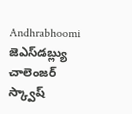Andhrabhoomi
జెఎస్‌డబ్ల్యు చాలెంజర్ స్క్వాష్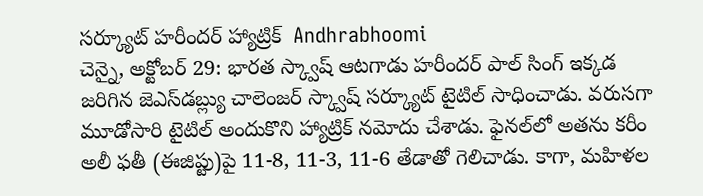సర్క్యూట్ హరీందర్ హ్యాట్రిక్  Andhrabhoomi
చెన్నై, అక్టోబర్ 29: భారత స్క్వాష్ ఆటగాడు హరీందర్ పాల్ సింగ్ ఇక్కడ జరిగిన జెఎస్‌డబ్ల్యు చాలెంజర్ స్క్వాష్ సర్క్యూట్ టైటిల్ సాధించాడు. వరుసగా మూడోసారి టైటిల్ అందుకొని హ్యాట్రిక్ నమోదు చేశాడు. ఫైనల్‌లో అతను కరీం అలీ ఫతీ (ఈజిప్టు)పై 11-8, 11-3, 11-6 తేడాతో గెలిచాడు. కాగా, మహిళల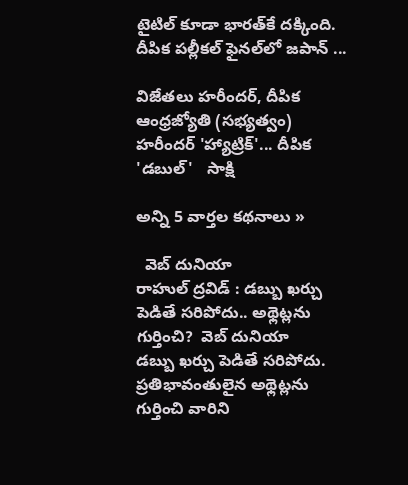టైటిల్ కూడా భారత్‌కే దక్కింది. దీపిక పల్లీకల్ ఫైనల్‌లో జపాన్ ...

విజేతలు హరీందర్‌, దీపిక   ఆంధ్రజ్యోతి (సభ్యత్వం)
హరీందర్ 'హ్యాట్రిక్'... దీపిక 'డబుల్'   సాక్షి

అన్ని 5 వార్తల కథనాలు »

  వెబ్ దునియా
రాహుల్ ద్రవిడ్ : డబ్బు ఖర్చు పెడితే సరిపోదు.. అథ్లెట్లను గుర్తించి?  వెబ్ దునియా
డబ్బు ఖర్చు పెడితే సరిపోదు. ప్రతిభావంతులైన అథ్లెట్లను గుర్తించి వారిని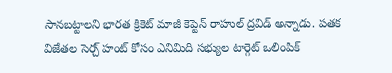సానబట్టాలని భారత క్రికెట్ మాజీ కెప్టెన్ రాహుల్ ద్రవిడ్ అన్నాడు. పతక విజేతల సెర్చ్ హంట్ కోసం ఎనిమిది సభ్యుల టార్గెట్ ఒలింపిక్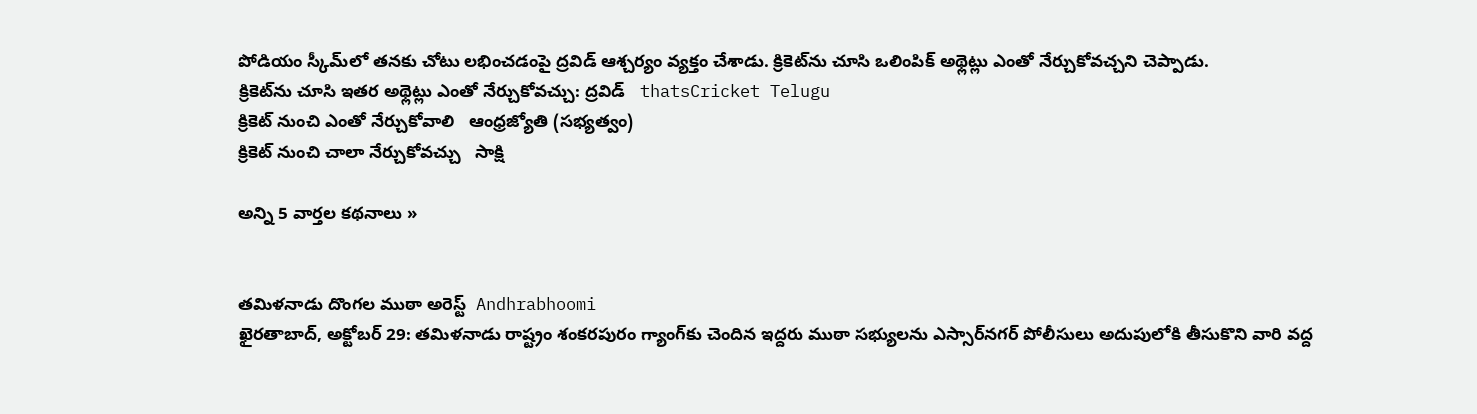పోడియం స్కీమ్‌లో తనకు చోటు లభించడంపై ద్రవిడ్ ఆశ్చర్యం వ్యక్తం చేశాడు. క్రికెట్‌ను చూసి ఒలింపిక్ అథ్లెట్లు ఎంతో నేర్చుకోవచ్చని చెప్పాడు.
క్రికెట్‌ను చూసి ఇతర అథ్లెట్లు ఎంతో నేర్చుకోవచ్చు: ద్రవిడ్   thatsCricket Telugu
క్రికెట్‌ నుంచి ఎంతో నేర్చుకోవాలి   ఆంధ్రజ్యోతి (సభ్యత్వం)
క్రికెట్ నుంచి చాలా నేర్చుకోవచ్చు   సాక్షి

అన్ని 5 వార్తల కథనాలు »


తమిళనాడు దొంగల ముఠా అరెస్ట్  Andhrabhoomi
ఖైరతాబాద్, అక్టోబర్ 29: తమిళనాడు రాష్ట్రం శంకరపురం గ్యాంగ్‌కు చెందిన ఇద్దరు ముఠా సభ్యులను ఎస్సార్‌నగర్ పోలీసులు అదుపులోకి తీసుకొని వారి వద్ద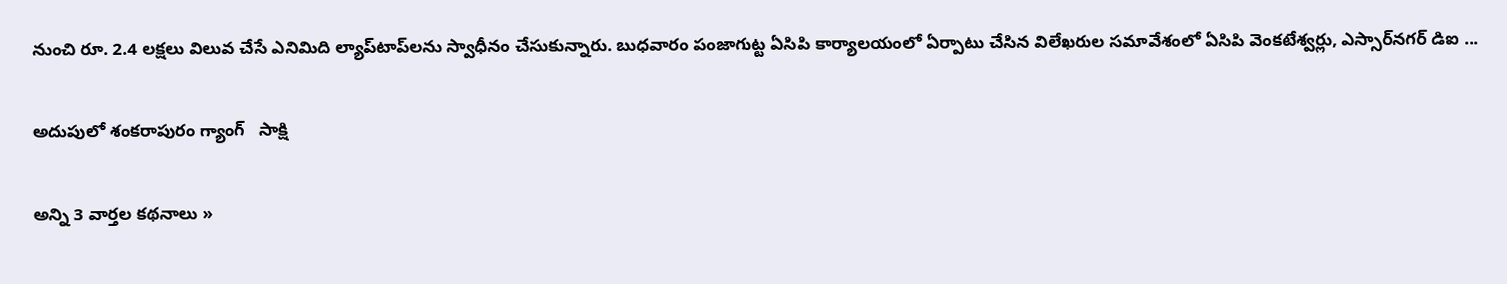నుంచి రూ. 2.4 లక్షలు విలువ చేసే ఎనిమిది ల్యాప్‌టాప్‌లను స్వాధీనం చేసుకున్నారు. బుధవారం పంజాగుట్ట ఏసిపి కార్యాలయంలో ఏర్పాటు చేసిన విలేఖరుల సమావేశంలో ఏసిపి వెంకటేశ్వర్లు, ఎస్సార్‌నగర్ డిఐ ...

అదుపులో శంకరాపురం గ్యాంగ్   సాక్షి

అన్ని 3 వార్తల కథనాలు »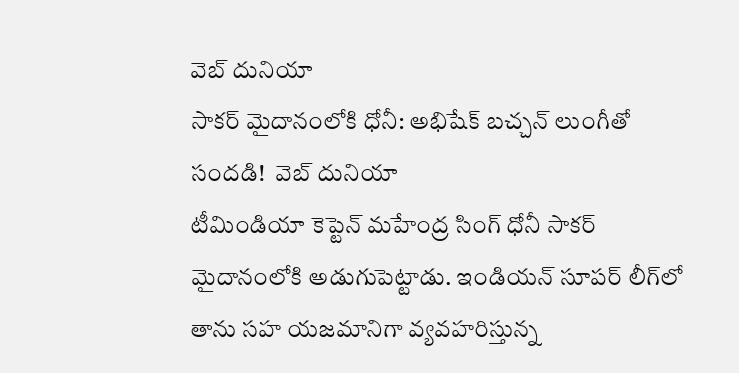వెబ్ దునియా
సాకర్ మైదానంలోకి ధోనీ: అభిషేక్ బచ్చన్ లుంగీతో సందడి!  వెబ్ దునియా
టీమిండియా కెప్టెన్ మహేంద్ర సింగ్ ధోనీ సాకర్ మైదానంలోకి అడుగుపెట్టాడు. ఇండియన్ సూపర్ లీగ్‌లో తాను సహ యజమానిగా వ్యవహరిస్తున్న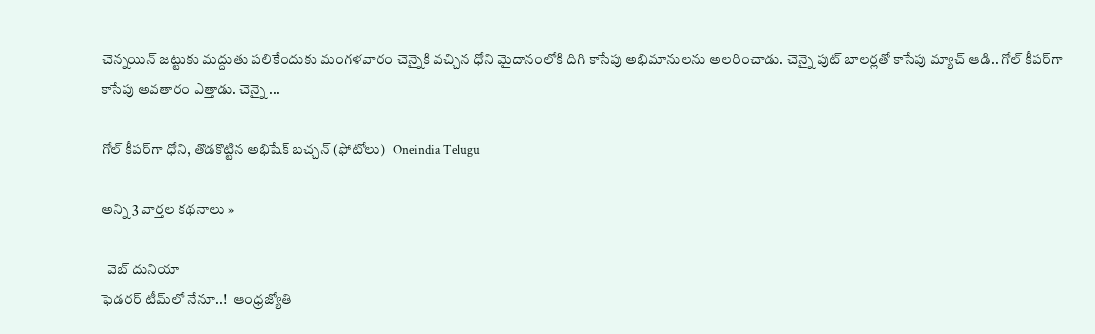చెన్నయిన్ జట్టుకు మద్దుతు పలికేందుకు మంగళవారం చెన్నైకి వచ్చిన ధోని మైదానంలోకి దిగి కాసేపు అభిమానులను అలరించాడు. చెన్నై పుట్ బాలర్లతో కాసేపు మ్యాచ్ ఆడి.. గోల్ కీపర్‌గా కాసేపు అవతారం ఎత్తాడు. చెన్నై ...

గోల్ కీపర్‌గా ధోని, తొడకొట్టిన అభిషేక్ బచ్చన్ (ఫోటోలు)   Oneindia Telugu

అన్ని 3 వార్తల కథనాలు »

  వెబ్ దునియా
ఫెడరర్‌ టీమ్‌లో నేనూ..!  ఆంధ్రజ్యోతి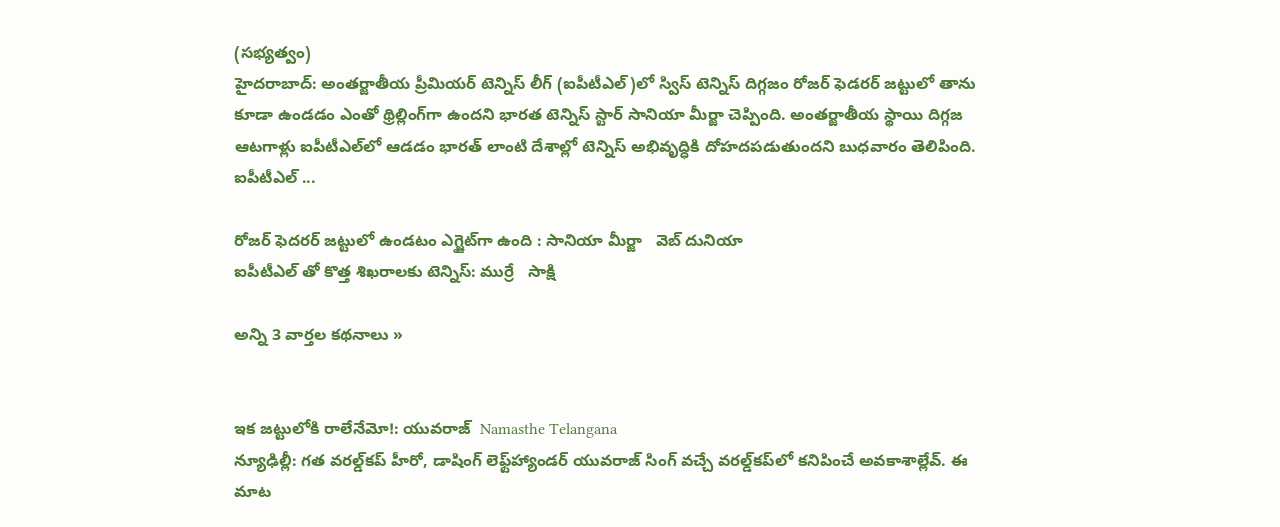(సభ్యత్వం)
హైదరాబాద్‌: అంతర్జాతీయ ప్రీమియర్‌ టెన్నిస్‌ లీగ్‌ (ఐపీటీఎల్‌)లో స్విస్‌ టెన్నిస్‌ దిగ్గజం రోజర్‌ ఫెడరర్‌ జట్టులో తాను కూడా ఉండడం ఎంతో థ్రిల్లింగ్‌గా ఉందని భారత టెన్నిస్‌ స్టార్‌ సానియా మీర్జా చెప్పింది. అంతర్జాతీయ స్థాయి దిగ్గజ ఆటగాళ్లు ఐపీటీఎల్‌లో ఆడడం భారత్‌ లాంటి దేశాల్లో టెన్నిస్‌ అభివృద్ధికి దోహదపడుతుందని బుధవారం తెలిపింది. ఐపీటీఎల్‌ ...

రోజర్ ఫెదరర్ జట్టులో ఉండటం ఎగ్జైట్‌గా ఉంది : సానియా మీర్జా   వెబ్ దునియా
ఐపీటీఎల్ తో కొత్త శిఖరాలకు టెన్నిస్: ముర్రే   సాక్షి

అన్ని 3 వార్తల కథనాలు »


ఇక జట్టులోకి రాలేనేమో!: యువరాజ్  Namasthe Telangana
న్యూఢిల్లీ: గత వరల్డ్‌కప్ హీరో, డాషింగ్ లెఫ్ట్‌హ్యాండర్ యువరాజ్ సింగ్ వచ్చే వరల్డ్‌కప్‌లో కనిపించే అవకాశాల్లేవ్. ఈ మాట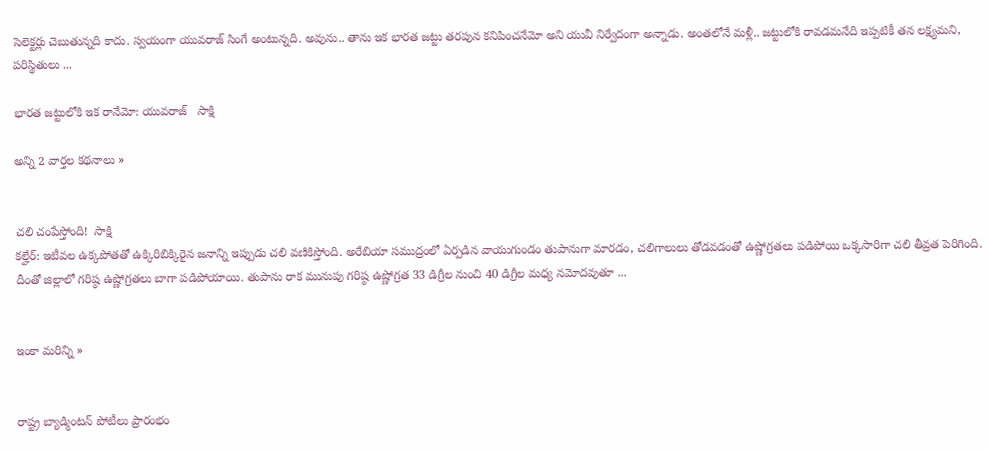సెలెక్టర్లు చెబుతున్నది కాదు. స్వయంగా యువరాజ్ సింగే అంటున్నది. అవును.. తాను ఇక భారత జట్టు తరపున కనిపించనేమో అని యువీ నిర్వేదంగా అన్నాడు. అంతలోనే మళ్లీ.. జట్టులోకి రావడమనేది ఇప్పటికీ తన లక్ష్యమని, పరిస్థితులు ...

భారత జట్టులోకి ఇక రానేమో: యువరాజ్   సాక్షి

అన్ని 2 వార్తల కథనాలు »


చలి చంపేస్తోంది!  సాక్షి
కల్హేర్: ఇటీవల ఉక్కపోతతో ఉక్కిరిబిక్కిరైన జనాన్ని ఇప్పుడు చలి వణికిస్తోంది. అరేబియా సముద్రంలో ఏర్పడిన వాయుగుండం తుపానుగా మారడం, చలిగాలులు తోడవడంతో ఉష్ణోగ్రతలు పడిపోయి ఒక్కసారిగా చలి తీవ్రత పెరిగింది. దీంతో జిల్లాలో గరిష్ఠ ఉష్ణోగ్రతలు బాగా పడిపోయాయి. తుపాను రాక మునుపు గరిష్ఠ ఉష్ణోగ్రత 33 డిగ్రీల నుంచి 40 డిగ్రీల మధ్య నమోదవుతూ ...


ఇంకా మరిన్ని »


రాష్ట్ర బ్యాడ్మింటన్ పోటీలు ప్రారంభం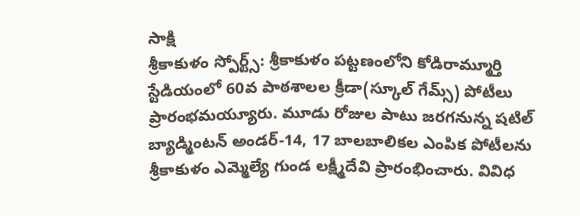సాక్షి
శ్రీకాకుళం స్పోర్ట్స్: శ్రీకాకుళం పట్టణంలోని కోడిరామ్మూర్తి స్టేడియంలో 60వ పాఠశాలల క్రీడా(స్కూల్ గేమ్స్) పోటీలు ప్రారంభమయ్యూరు. మూడు రోజుల పాటు జరగనున్న షటిల్ బ్యాడ్మింటన్ అండర్-14, 17 బాలబాలికల ఎంపిక పోటీలను శ్రీకాకుళం ఎమ్మెల్యే గుండ లక్ష్మీదేవి ప్రారంభించారు. వివిధ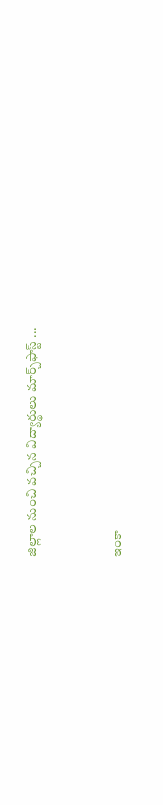జిల్లాల నుంచి వచ్చిన విద్యార్థులు మార్చ్‌ఫాస్ట్ ...


ఇంకా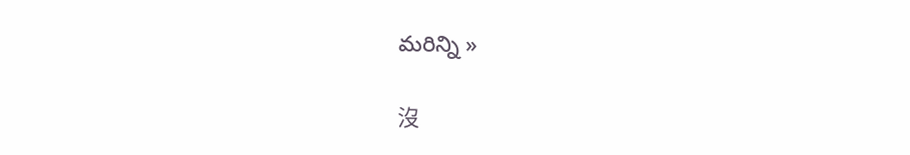మరిన్ని »

沒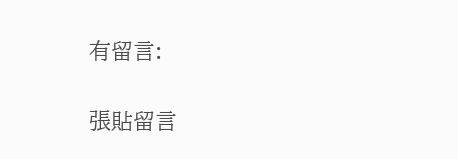有留言:

張貼留言